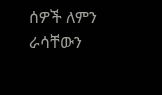ሰዎች ለምን ራሳቸውን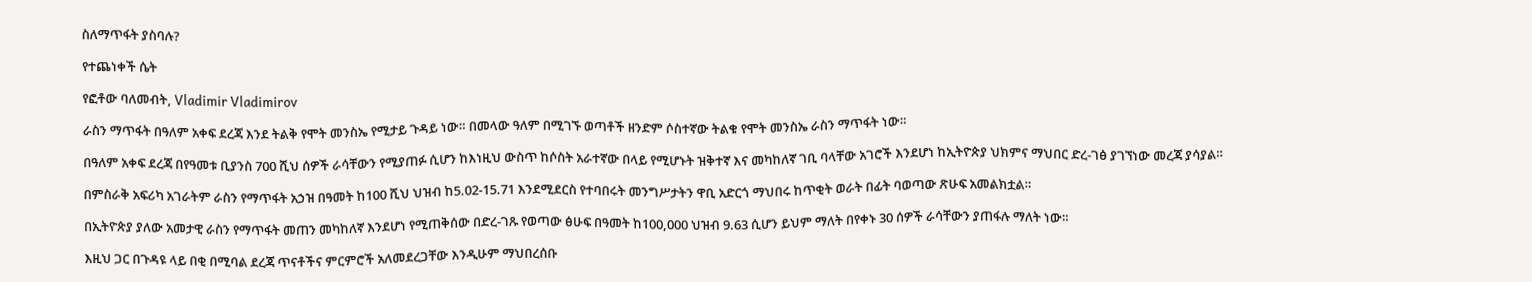ስለማጥፋት ያስባሉ?

የተጨነቀች ሴት

የፎቶው ባለመብት, Vladimir Vladimirov

ራስን ማጥፋት በዓለም አቀፍ ደረጃ እንደ ትልቅ የሞት መንስኤ የሚታይ ጉዳይ ነው። በመላው ዓለም በሚገኙ ወጣቶች ዘንድም ሶስተኛው ትልቁ የሞት መንስኤ ራስን ማጥፋት ነው።

በዓለም አቀፍ ደረጃ በየዓመቱ ቢያንስ 700 ሺህ ሰዎች ራሳቸውን የሚያጠፉ ሲሆን ከእነዚህ ውስጥ ከሶስት አራተኛው በላይ የሚሆኑት ዝቅተኛ እና መካከለኛ ገቢ ባላቸው አገሮች እንደሆነ ከኢትዮጵያ ህክምና ማህበር ድረ-ገፅ ያገኘነው መረጃ ያሳያል።

በምስራቅ አፍሪካ አገራትም ራስን የማጥፋት አኃዝ በዓመት ከ100 ሺህ ህዝብ ከ5.02-15.71 እንደሚደርስ የተባበሩት መንግሥታትን ዋቢ አድርጎ ማህበሩ ከጥቂት ወራት በፊት ባወጣው ጽሁፍ አመልክቷል።

በኢትዮጵያ ያለው አመታዊ ራስን የማጥፋት መጠን መካከለኛ እንደሆነ የሚጠቅሰው በድረ-ገጹ የወጣው ፅሁፍ በዓመት ከ100,000 ህዝብ 9.63 ሲሆን ይህም ማለት በየቀኑ 30 ሰዎች ራሳቸውን ያጠፋሉ ማለት ነው።

እዚህ ጋር በጉዳዩ ላይ በቂ በሚባል ደረጃ ጥናቶችና ምርምሮች አለመደረጋቸው እንዲሁም ማህበረሰቡ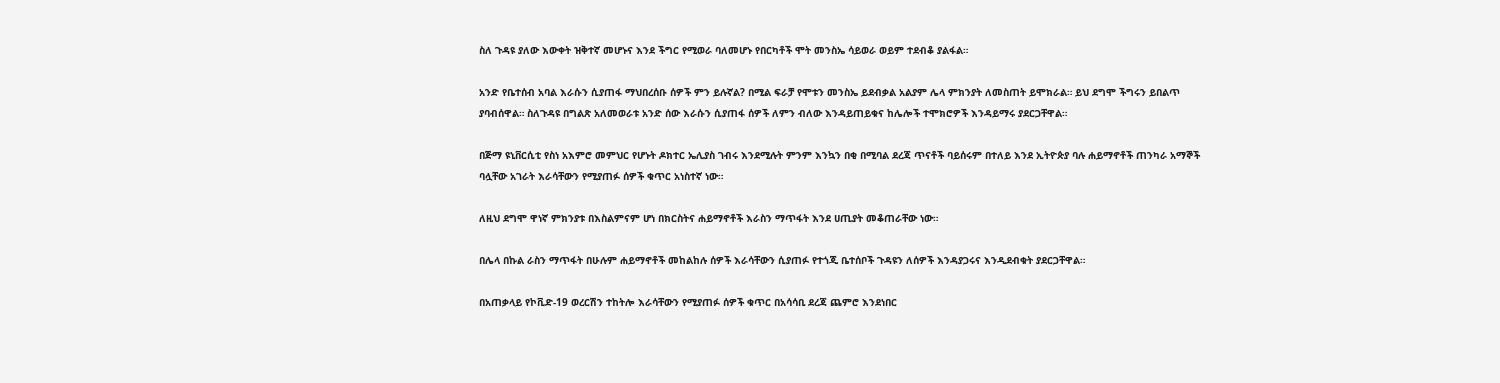ስለ ጉዳዩ ያለው እውቀት ዝቅተኛ መሆኑና እንደ ችግር የሚወራ ባለመሆኑ የበርካቶች ሞት መንስኤ ሳይወራ ወይም ተደብቆ ያልፋል።

አንድ የቤተሰብ አባል እራሱን ሲያጠፋ ማህበረሰቡ ሰዎች ምን ይሉኛል? በሚል ፍራቻ የሞቱን መንስኤ ይደብቃል አልያም ሌላ ምክንያት ለመስጠት ይሞክራል። ይህ ደግሞ ችግሩን ይበልጥ ያባብሰዋል። ስለጉዳዩ በግልጽ አለመወራቱ አንድ ሰው እራሱን ሲያጠፋ ሰዎች ለምን ብለው እንዳይጠይቁና ከሌሎች ተሞክሮዎች እንዳይማሩ ያደርጋቸዋል።

በጅማ ዩኒቨርሲቲ የስነ አእምሮ መምህር የሆኑት ዶክተር ኤሊያስ ገብሩ እንደሚሉት ምንም እንኳን በቂ በሚባል ደረጃ ጥናቶች ባይሰሩም በተለይ እንደ ኢትዮጵያ ባሉ ሐይማኖቶች ጠንካራ አማኞች ባሏቸው አገራት እራሳቸውን የሚያጠፉ ሰዎች ቁጥር አነስተኛ ነው።

ለዚህ ደግሞ ዋነኛ ምክንያቱ በእስልምናም ሆነ በክርስትና ሐይማኖቶች እራስን ማጥፋት እንደ ሀጢያት መቆጠራቸው ነው።

በሌላ በኩል ራስን ማጥፋት በሁሉም ሐይማኖቶች መከልከሉ ሰዎች እራሳቸውን ሲያጠፉ የተጎጂ ቤተሰቦች ጉዳዩን ለሰዎች እንዳያጋሩና እንዲደብቁት ያደርጋቸዋል።

በአጠቃላይ የኮቪድ-19 ወረርሽን ተከትሎ እራሳቸውን የሚያጠፉ ሰዎች ቁጥር በአሳሳቢ ደረጃ ጨምሮ እንደነበር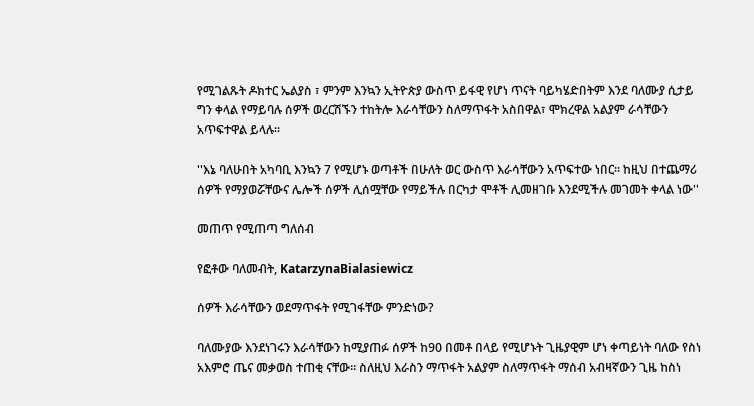የሚገልጹት ዶክተር ኤልያስ ፣ ምንም እንኳን ኢትዮጵያ ውስጥ ይፋዊ የሆነ ጥናት ባይካሄድበትም እንደ ባለሙያ ሲታይ ግን ቀላል የማይባሉ ሰዎች ወረርሽኙን ተከትሎ እራሳቸውን ስለማጥፋት አስበዋል፣ ሞክረዋል አልያም ራሳቸውን አጥፍተዋል ይላሉ።

''እኔ ባለሁበት አካባቢ እንኳን 7 የሚሆኑ ወጣቶች በሁለት ወር ውስጥ እራሳቸውን አጥፍተው ነበር። ከዚህ በተጨማሪ ሰዎች የማያወሯቸውና ሌሎች ሰዎች ሊሰሟቸው የማይችሉ በርካታ ሞቶች ሊመዘገቡ እንደሚችሉ መገመት ቀላል ነው''

መጠጥ የሚጠጣ ግለሰብ

የፎቶው ባለመብት, KatarzynaBialasiewicz

ሰዎች እራሳቸውን ወደማጥፋት የሚገፋቸው ምንድነው?

ባለሙያው እንደነገሩን እራሳቸውን ከሚያጠፉ ሰዎች ከ90 በመቶ በላይ የሚሆኑት ጊዜያዊም ሆነ ቀጣይነት ባለው የስነ አእምሮ ጤና መቃወስ ተጠቂ ናቸው። ስለዚህ እራስን ማጥፋት አልያም ስለማጥፋት ማሰብ አብዛኛውን ጊዜ ከስነ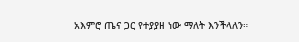አእምሮ ጤና ጋር የተያያዘ ነው ማለት እንችላለን።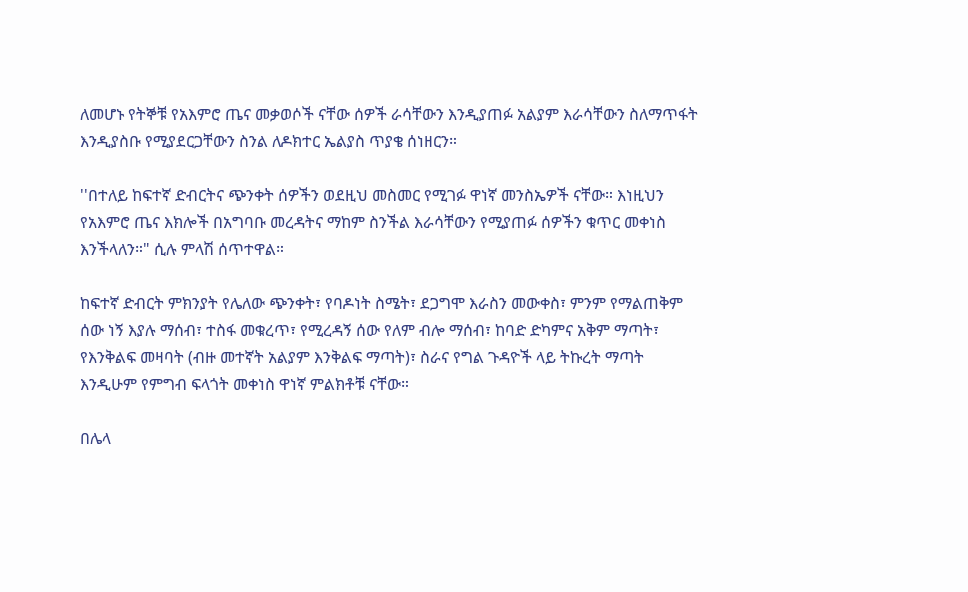ለመሆኑ የትኞቹ የአእምሮ ጤና መቃወሶች ናቸው ሰዎች ራሳቸውን እንዲያጠፉ አልያም እራሳቸውን ስለማጥፋት እንዲያስቡ የሚያደርጋቸውን ስንል ለዶክተር ኤልያስ ጥያቄ ሰነዘርን።

''በተለይ ከፍተኛ ድብርትና ጭንቀት ሰዎችን ወደዚህ መስመር የሚገፉ ዋነኛ መንስኤዎች ናቸው። እነዚህን የአእምሮ ጤና እክሎች በአግባቡ መረዳትና ማከም ስንችል እራሳቸውን የሚያጠፉ ሰዎችን ቁጥር መቀነስ እንችላለን።" ሲሉ ምላሽ ሰጥተዋል።

ከፍተኛ ድብርት ምክንያት የሌለው ጭንቀት፣ የባዶነት ስሜት፣ ደጋግሞ እራስን መውቀስ፣ ምንም የማልጠቅም ሰው ነኝ እያሉ ማሰብ፣ ተስፋ መቁረጥ፣ የሚረዳኝ ሰው የለም ብሎ ማሰብ፣ ከባድ ድካምና አቅም ማጣት፣ የእንቅልፍ መዛባት (ብዙ መተኛት አልያም እንቅልፍ ማጣት)፣ ስራና የግል ጉዳዮች ላይ ትኩረት ማጣት እንዲሁም የምግብ ፍላጎት መቀነስ ዋነኛ ምልክቶቹ ናቸው።

በሌላ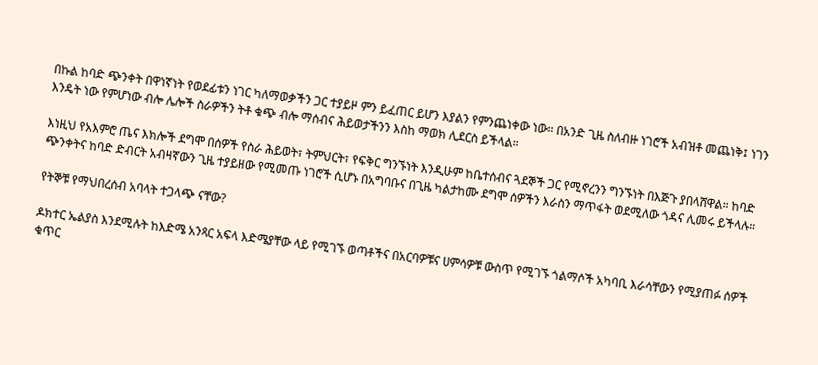በኩል ከባድ ጭንቀት በዋነኛነት የወደፊቱን ነገር ካለማወቃችን ጋር ተያይዞ ምን ይፈጠር ይሆን እያልን የምንጨነቀው ነው። በአንድ ጊዜ ስለብዙ ነገሮች አብዝቶ መጨነቅ፤ ነገን እንዴት ነው የምሆነው ብሎ ሌሎች ስራዎችን ትቶ ቁጭ ብሎ ማሰብና ሕይወታችንን እስከ ማወክ ሊደርስ ይችላል።

እነዚህ የአእምሮ ጤና እክሎች ደግሞ በሰዎች የስራ ሕይወት፣ ትምህርት፣ የፍቅር ግንኙነት እንዲሁም ከቤተሰብና ጓደኞች ጋር የሚኖረንን ግንኙነት በእጅጉ ያበላሸዋል። ከባድ ጭንቀትና ከባድ ድብርት አብዛኛውን ጊዜ ተያይዘው የሚመጡ ነገሮች ሲሆኑ በአግባቡና በጊዜ ካልታከሙ ደግሞ ሰዎችን እራስን ማጥፋት ወደሚለው ጎዳና ሊመሩ ይችላሉ።

የትኞቹ የማህበረሰብ አባላት ተጋላጭ ናቸው?

ዶክተር ኤልያስ እንደሚሉት ከእድሜ አንጻር አፍላ እድሜያቸው ላይ የሚገኙ ወጣቶችና በአርባዎቹና ሀምሳዎቹ ውስጥ የሚገኙ ጎልማሶች አካባቢ እራሳቸውን የሚያጠፉ ሰዎች ቁጥር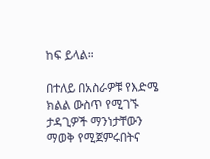ከፍ ይላል።

በተለይ በአስራዎቹ የእድሜ ክልል ውስጥ የሚገኙ ታዳጊዎች ማንነታቸውን ማወቅ የሚጀምሩበትና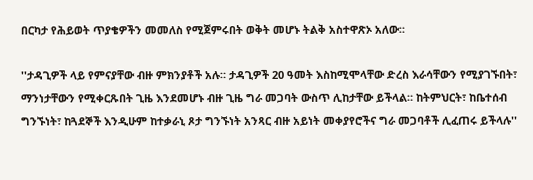በርካታ የሕይወት ጥያቄዎችን መመለስ የሚጀምሩበት ወቅት መሆኑ ትልቅ አስተዋጽኦ አለው።

''ታዳጊዎች ላይ የምናያቸው ብዙ ምክንያቶች አሉ። ታዳጊዎች 20 ዓመት እስከሚሞላቸው ድረስ እራሳቸውን የሚያገኙበት፣ ማንነታቸውን የሚቀርጹበት ጊዜ እንደመሆኑ ብዙ ጊዜ ግራ መጋባት ውስጥ ሊከታቸው ይችላል። ከትምህርት፣ ከቤተሰብ ግንኙነት፣ ከጓደኞች እንዲሁም ከተቃራኒ ጾታ ግንኙነት አንጻር ብዙ አይነት መቀያየሮችና ግራ መጋባቶች ሊፈጠሩ ይችላሉ''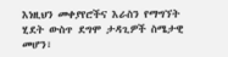እነዚህን መቀያየሮችና እራስን የማግኘት ሂደት ውስጥ ደግሞ ታዳጊዎች ስሜታዊ መሆን፣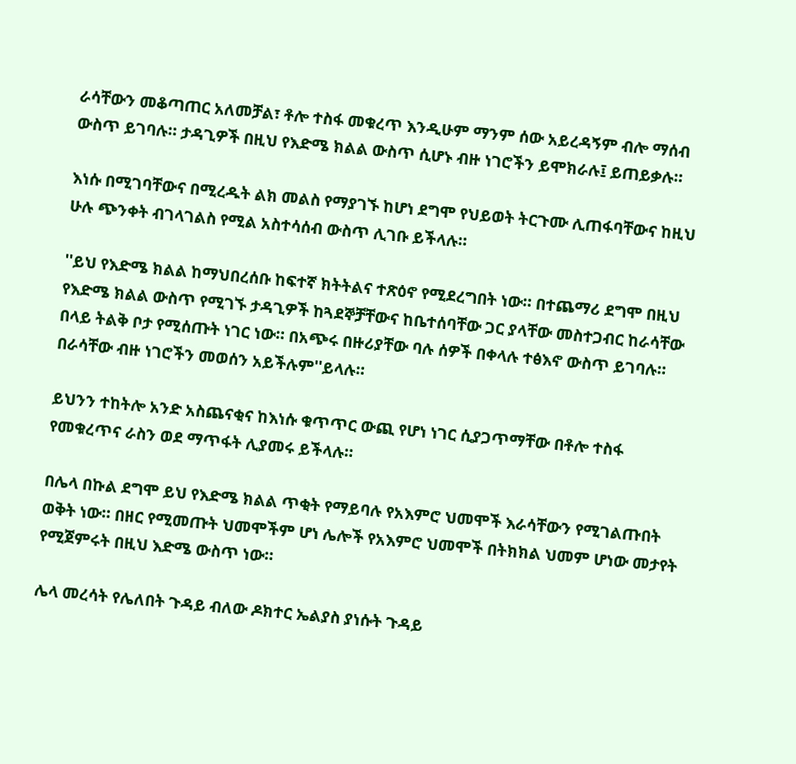ራሳቸውን መቆጣጠር አለመቻል፣ ቶሎ ተስፋ መቁረጥ እንዲሁም ማንም ሰው አይረዳኝም ብሎ ማሰብ ውስጥ ይገባሉ። ታዳጊዎች በዚህ የእድሜ ክልል ውስጥ ሲሆኑ ብዙ ነገሮችን ይሞክራሉ፤ ይጠይቃሉ።

እነሱ በሚገባቸውና በሚረዱት ልክ መልስ የማያገኙ ከሆነ ደግሞ የህይወት ትርጉሙ ሊጠፋባቸውና ከዚህ ሁሉ ጭንቀት ብገላገልስ የሚል አስተሳሰብ ውስጥ ሊገቡ ይችላሉ።

''ይህ የእድሜ ክልል ከማህበረሰቡ ከፍተኛ ክትትልና ተጽዕኖ የሚደረግበት ነው። በተጨማሪ ደግሞ በዚህ የእድሜ ክልል ውስጥ የሚገኙ ታዳጊዎች ከጓደኞቻቸውና ከቤተሰባቸው ጋር ያላቸው መስተጋብር ከራሳቸው በላይ ትልቅ ቦታ የሚሰጡት ነገር ነው። በአጭሩ በዙሪያቸው ባሉ ሰዎች በቀላሉ ተፅእኖ ውስጥ ይገባሉ። በራሳቸው ብዙ ነገሮችን መወሰን አይችሉም''ይላሉ።

ይህንን ተከትሎ አንድ አስጨናቂና ከእነሱ ቁጥጥር ውጪ የሆነ ነገር ሲያጋጥማቸው በቶሎ ተስፋ የመቁረጥና ራስን ወደ ማጥፋት ሊያመሩ ይችላሉ።

በሌላ በኩል ደግሞ ይህ የእድሜ ክልል ጥቂት የማይባሉ የአእምሮ ህመሞች እራሳቸውን የሚገልጡበት ወቅት ነው። በዘር የሚመጡት ህመሞችም ሆነ ሌሎች የአእምሮ ህመሞች በትክክል ህመም ሆነው መታየት የሚጀምሩት በዚህ እድሜ ውስጥ ነው።

ሌላ መረሳት የሌለበት ጉዳይ ብለው ዶክተር ኤልያስ ያነሱት ጉዳይ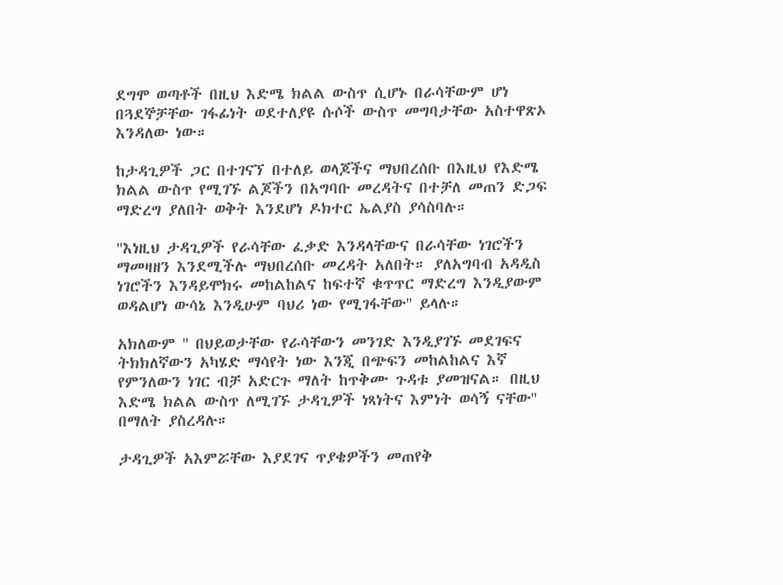ደግሞ ወጣቶች በዚህ እድሜ ክልል ውስጥ ሲሆኑ በራሳቸውም ሆነ በጓደኞቻቸው ገፋፊነት ወደተለያዩ ሱሶች ውስጥ መግባታቸው አስተዋጽኦ እንዳለው ነው።

ከታዳጊዎች ጋር በተገናኘ በተለይ ወላጆችና ማህበረሰቡ በእዚህ የእድሜ ክልል ውስጥ የሚገኙ ልጆችን በአግባቡ መረዳትና በተቻለ መጠን ድጋፍ ማድረግ ያለበት ወቅት እንደሆነ ዶክተር ኤልያስ ያሳስባሉ።

''እነዚህ ታዳጊዎች የራሳቸው ፈቃድ እንዳላቸውና በራሳቸው ነገሮችን ማመዛዘን እንደሚችሉ ማህበረሰቡ መረዳት አለበት። ያለአግባብ አዳዲስ ነገሮችን እንዳይሞክሩ መከልከልና ከፍተኛ ቁጥጥር ማድረግ እንዲያውም ወዳልሆነ ውሳኔ እንዲሁም ባህሪ ነው የሚገፋቸው'' ይላሉ።

አክለውም '' በህይወታቸው የራሳቸውን መንገድ እንዲያገኙ መደገፍና ትክክለኛውን አካሄድ ማሳየት ነው እንጂ በጭፍን መከልከልና እኛ የምንለውን ነገር ብቻ አድርጉ ማለት ከጥቅሙ ጉዳቱ ያመዝናል። በዚህ እድሜ ክልል ውስጥ ለሚገኙ ታዳጊዎች ነጻነትና እምነት ወሳኝ ናቸው'' በማለት ያስረዳሉ።

ታዳጊዎች አእምሯቸው እያደገና ጥያቄዎችን መጠየቅ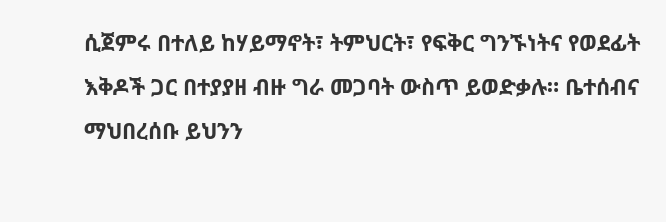ሲጀምሩ በተለይ ከሃይማኖት፣ ትምህርት፣ የፍቅር ግንኙነትና የወደፊት እቅዶች ጋር በተያያዘ ብዙ ግራ መጋባት ውስጥ ይወድቃሉ። ቤተሰብና ማህበረሰቡ ይህንን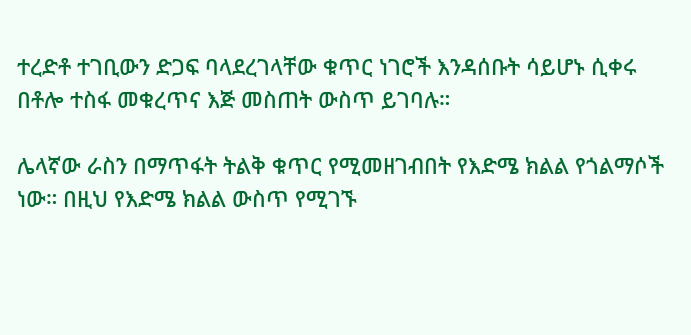ተረድቶ ተገቢውን ድጋፍ ባላደረገላቸው ቁጥር ነገሮች እንዳሰቡት ሳይሆኑ ሲቀሩ በቶሎ ተስፋ መቁረጥና እጅ መስጠት ውስጥ ይገባሉ።

ሌላኛው ራስን በማጥፋት ትልቅ ቁጥር የሚመዘገብበት የእድሜ ክልል የጎልማሶች ነው። በዚህ የእድሜ ክልል ውስጥ የሚገኙ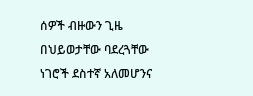ሰዎች ብዙውን ጊዜ በህይወታቸው ባደረጓቸው ነገሮች ደስተኛ አለመሆንና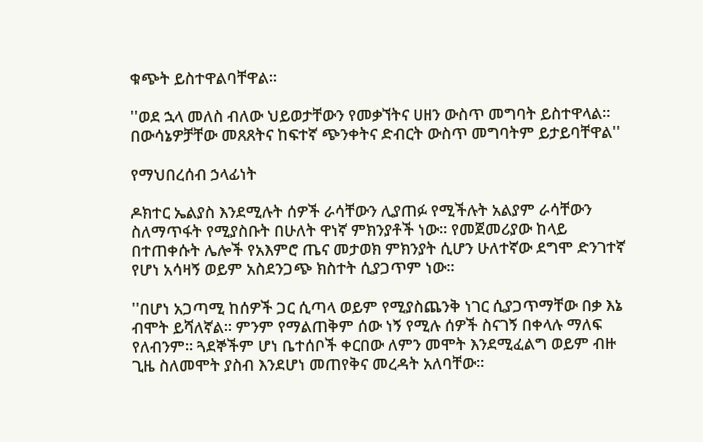ቁጭት ይስተዋልባቸዋል።

''ወደ ኋላ መለስ ብለው ህይወታቸውን የመቃኘትና ሀዘን ውስጥ መግባት ይስተዋላል። በውሳኔዎቻቸው መጸጸትና ከፍተኛ ጭንቀትና ድብርት ውስጥ መግባትም ይታይባቸዋል''

የማህበረሰብ ኃላፊነት

ዶክተር ኤልያስ እንደሚሉት ሰዎች ራሳቸውን ሊያጠፉ የሚችሉት አልያም ራሳቸውን ስለማጥፋት የሚያስቡት በሁለት ዋነኛ ምክንያቶች ነው። የመጀመሪያው ከላይ በተጠቀሱት ሌሎች የአእምሮ ጤና መታወክ ምክንያት ሲሆን ሁለተኛው ደግሞ ድንገተኛ የሆነ አሳዛኝ ወይም አስደንጋጭ ክስተት ሲያጋጥም ነው።

''በሆነ አጋጣሚ ከሰዎች ጋር ሲጣላ ወይም የሚያስጨንቅ ነገር ሲያጋጥማቸው በቃ እኔ ብሞት ይሻለኛል። ምንም የማልጠቅም ሰው ነኝ የሚሉ ሰዎች ስናገኝ በቀላሉ ማለፍ የለብንም። ጓደኞችም ሆነ ቤተሰቦች ቀርበው ለምን መሞት እንደሚፈልግ ወይም ብዙ ጊዜ ስለመሞት ያስብ እንደሆነ መጠየቅና መረዳት አለባቸው።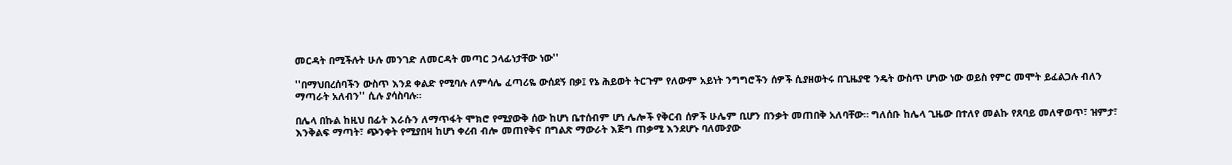መርዳት በሚችሉት ሁሉ መንገድ ለመርዳት መጣር ኃላፊነታቸው ነው''

''በማህበረሰባችን ውስጥ እንደ ቀልድ የሚባሉ ለምሳሌ ፈጣሪዬ ውሰደኝ በቃ፤ የኔ ሕይወት ትርጉም የለውም አይነት ንግግሮችን ሰዎች ሲያዘወትሩ በጊዜያዊ ንዴት ውስጥ ሆነው ነው ወይስ የምር መሞት ይፈልጋሉ ብለን ማጣራት አለብን'' ሲሉ ያሳስባሉ።

በሌላ በኩል ከዚህ በፊት እራሱን ለማጥፋት ሞክሮ የሚያውቅ ሰው ከሆነ ቤተሰብም ሆነ ሌሎች የቅርብ ሰዎች ሁሌም ቢሆን በንቃት መጠበቅ አለባቸው። ግለሰቡ ከሌላ ጊዜው በተለየ መልኩ የጸባይ መለዋወጥ፣ ዝምታ፣ እንቅልፍ ማጣት፣ ጭንቀት የሚያበዛ ከሆነ ቀረብ ብሎ መጠየቅና በግልጽ ማውራት እጅግ ጠቃሚ እንደሆኑ ባለሙያው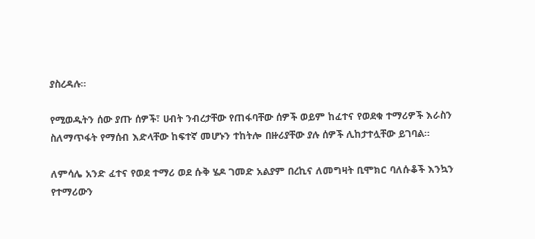ያስረዳሉ።

የሚወዱትን ሰው ያጡ ሰዎች፣ ሀብት ንብረታቸው የጠፋባቸው ሰዎች ወይም ከፈተና የወደቁ ተማሪዎች እራስን ስለማጥፋት የማሰብ እድላቸው ከፍተኛ መሆኑን ተከትሎ በዙሪያቸው ያሉ ሰዎች ሊከታተሏቸው ይገባል።

ለምሳሌ አንድ ፈተና የወደ ተማሪ ወደ ሱቅ ሄዶ ገመድ አልያም በረኪና ለመግዛት ቢሞክር ባለሱቆች እንኳን የተማሪውን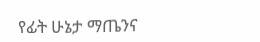የፊት ሁኔታ ማጤንና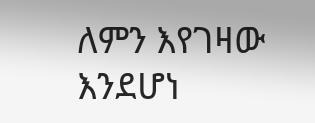ለምን እየገዛው እንደሆነ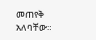መጠየቅ አለባቸው።